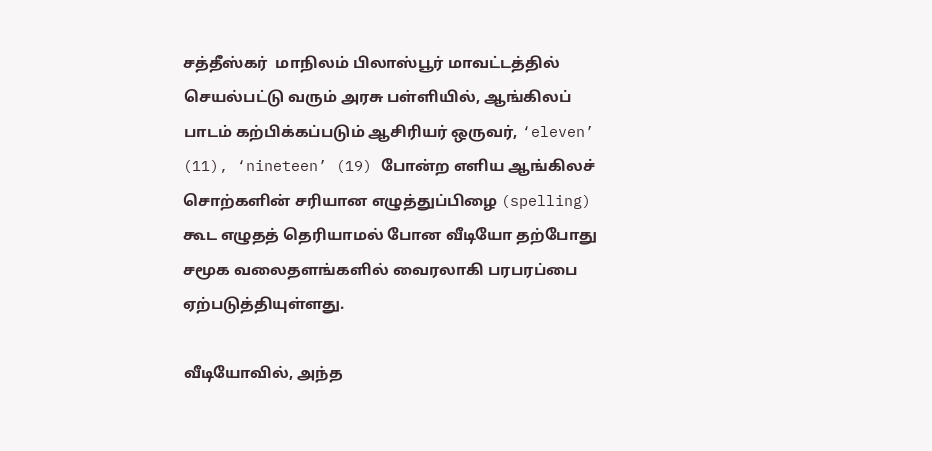சத்தீஸ்கர்  மாநிலம் பிலாஸ்பூர் மாவட்டத்தில் செயல்பட்டு வரும் அரசு பள்ளியில், ஆங்கிலப் பாடம் கற்பிக்கப்படும் ஆசிரியர் ஒருவர், ‘eleven’ (11), ‘nineteen’ (19) போன்ற எளிய ஆங்கிலச் சொற்களின் சரியான எழுத்துப்பிழை (spelling) கூட எழுதத் தெரியாமல் போன வீடியோ தற்போது சமூக வலைதளங்களில் வைரலாகி பரபரப்பை ஏற்படுத்தியுள்ளது.

வீடியோவில், அந்த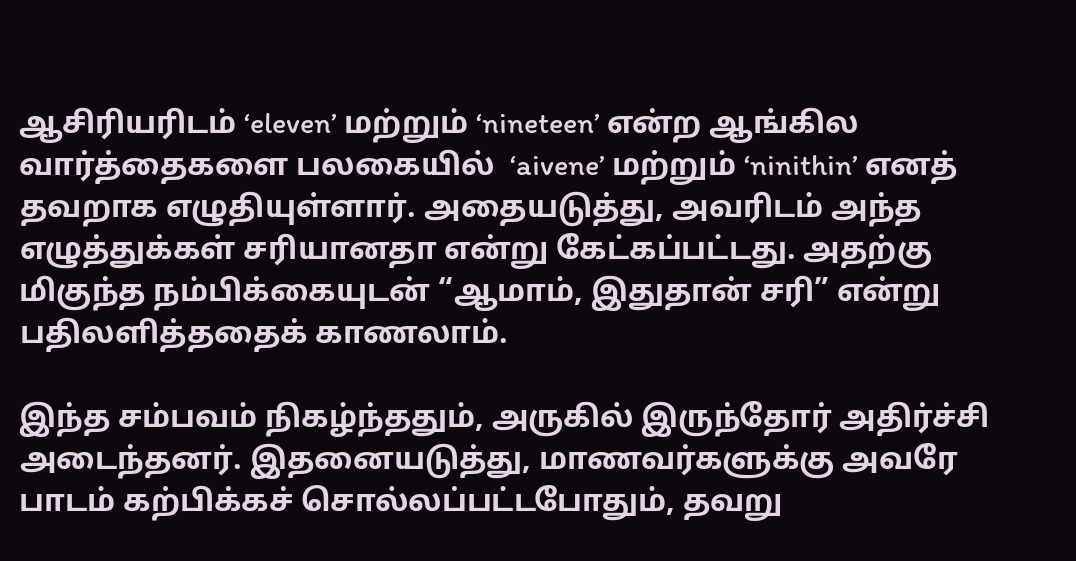ஆசிரியரிடம் ‘eleven’ மற்றும் ‘nineteen’ என்ற ஆங்கில வார்த்தைகளை பலகையில்  ‘aivene’ மற்றும் ‘ninithin’ எனத் தவறாக எழுதியுள்ளார். அதையடுத்து, அவரிடம் அந்த எழுத்துக்கள் சரியானதா என்று கேட்கப்பட்டது. அதற்கு மிகுந்த நம்பிக்கையுடன் “ஆமாம், இதுதான் சரி” என்று பதிலளித்ததைக் காணலாம்.

இந்த சம்பவம் நிகழ்ந்ததும், அருகில் இருந்தோர் அதிர்ச்சி அடைந்தனர். இதனையடுத்து, மாணவர்களுக்கு அவரே பாடம் கற்பிக்கச் சொல்லப்பட்டபோதும், தவறு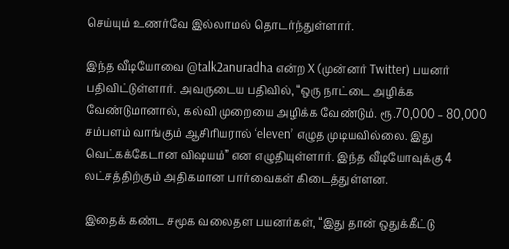செய்யும் உணர்வே இல்லாமல் தொடர்ந்துள்ளார்.

இந்த வீடியோவை @talk2anuradha என்ற X (முன்னர் Twitter) பயனர் பதிவிட்டுள்ளார். அவருடைய பதிவில், “ஒரு நாட்டை அழிக்க வேண்டுமானால், கல்வி முறையை அழிக்க வேண்டும். ரூ.70,000 – 80,000 சம்பளம் வாங்கும் ஆசிரியரால் ‘eleven’ எழுத முடியவில்லை. இது வெட்கக்கேடான விஷயம்” என எழுதியுள்ளார். இந்த வீடியோவுக்கு 4 லட்சத்திற்கும் அதிகமான பார்வைகள் கிடைத்துள்ளன.

இதைக் கண்ட சமூக வலைதள பயனர்கள், “இது தான் ஒதுக்கீட்டு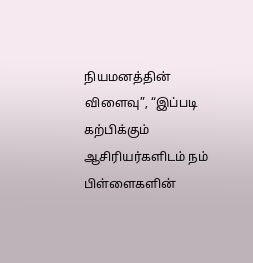நியமனத்தின் விளைவு”, “இப்படி கற்பிக்கும் ஆசிரியர்களிடம் நம் பிள்ளைகளின்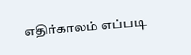எதிர்காலம் எப்படி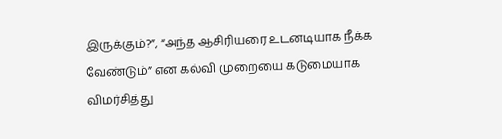இருக்கும்?”, “அந்த ஆசிரியரை உடனடியாக நீக்க வேண்டும்” என கல்வி முறையை கடுமையாக விமர்சித்து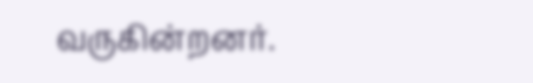வருகின்றனர்.